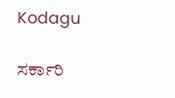Kodagu

ಸರ್ಕಾರಿ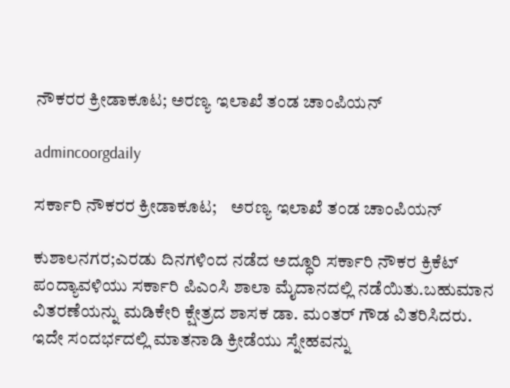ನೌಕರರ ಕ್ರೀಡಾಕೂಟ; ಅರಣ್ಯ ಇಲಾಖೆ ತಂಡ ಚಾಂಪಿಯನ್

admincoorgdaily

ಸರ್ಕಾರಿ ನೌಕರರ ಕ್ರೀಡಾಕೂಟ;    ಅರಣ್ಯ ಇಲಾಖೆ ತಂಡ ಚಾಂಪಿಯನ್

ಕುಶಾಲನಗರ;ಎರಡು ದಿನಗಳಿಂದ ನಡೆದ ಅದ್ಧೂರಿ ಸರ್ಕಾರಿ ನೌಕರ ಕ್ರಿಕೆಟ್ ಪಂದ್ಯಾವಳಿಯು ಸರ್ಕಾರಿ ಪಿಎಂಸಿ ಶಾಲಾ ಮೈದಾನದಲ್ಲಿ ನಡೆಯಿತು.ಬಹುಮಾನ ವಿತರಣೆಯನ್ನು ಮಡಿಕೇರಿ ಕ್ಷೇತ್ರದ ಶಾಸಕ ಡಾ. ಮಂತರ್ ಗೌಡ ವಿತರಿಸಿದರು. ಇದೇ ಸಂದರ್ಭದಲ್ಲಿ ಮಾತನಾಡಿ ಕ್ರೀಡೆಯು ಸ್ನೇಹವನ್ನು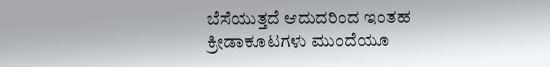ಬೆಸೆಯುತ್ತದೆ ಆದುದರಿಂದ ಇಂತಹ ಕ್ರೀಡಾಕೂಟಗಳು ಮುಂದೆಯೂ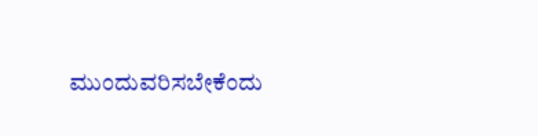ಮುಂದುವರಿಸಬೇಕೆಂದು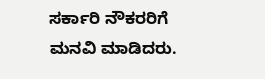ಸರ್ಕಾರಿ ನೌಕರರಿಗೆ ಮನವಿ ಮಾಡಿದರು.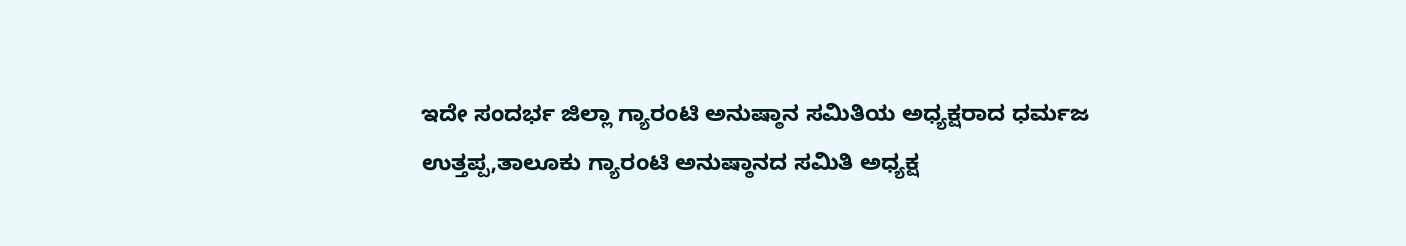ಇದೇ ಸಂದರ್ಭ ಜಿಲ್ಲಾ ಗ್ಯಾರಂಟಿ ಅನುಷ್ಠಾನ ಸಮಿತಿಯ ಅಧ್ಯಕ್ಷರಾದ ಧರ್ಮಜ ಉತ್ತಪ್ಪ,ತಾಲೂಕು ಗ್ಯಾರಂಟಿ ಅನುಷ್ಠಾನದ ಸಮಿತಿ ಅಧ್ಯಕ್ಷ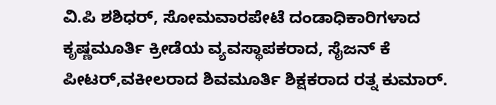ವಿ.ಪಿ ಶಶಿಧರ್, ಸೋಮವಾರಪೇಟೆ ದಂಡಾಧಿಕಾರಿಗಳಾದ ಕೃಷ್ಣಮೂರ್ತಿ ಕ್ರೀಡೆಯ ವ್ಯವಸ್ಥಾಪಕರಾದ, ಸೈಜನ್ ಕೆ ಪೀಟರ್,ವಕೀಲರಾದ ಶಿವಮೂರ್ತಿ ಶಿಕ್ಷಕರಾದ ರತ್ನ ಕುಮಾರ್.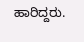ಹಾರಿದ್ದರು.